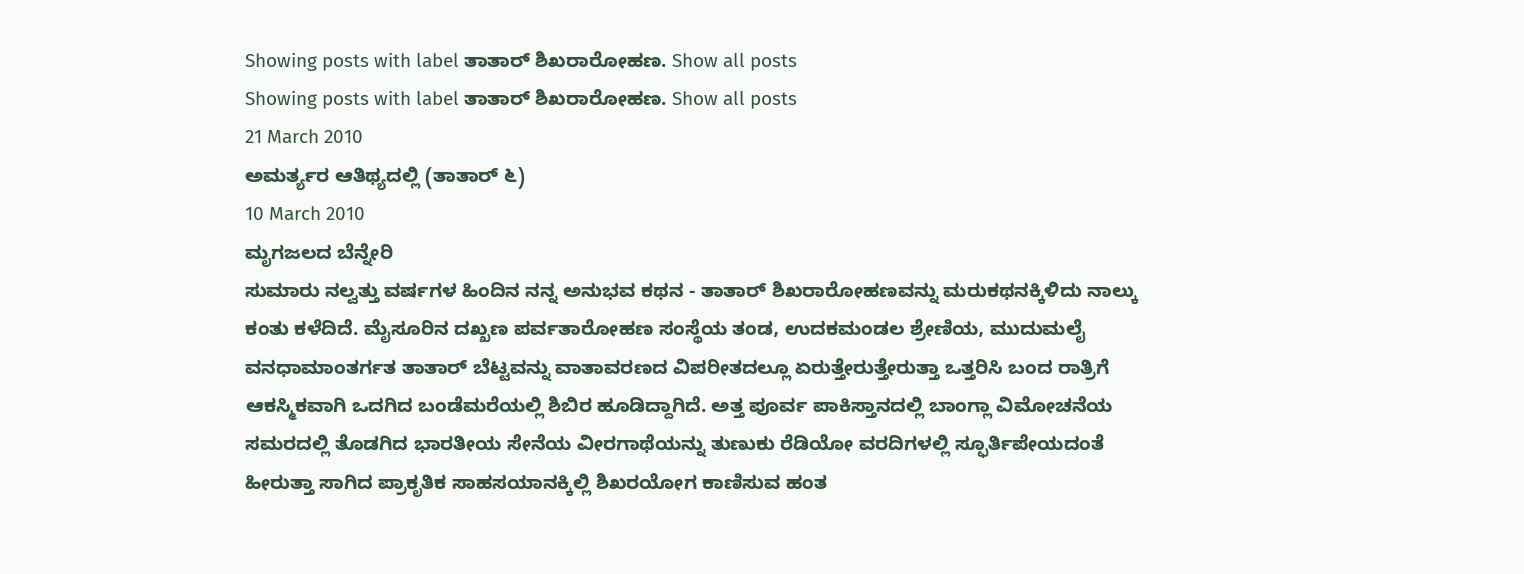Showing posts with label ತಾತಾರ್ ಶಿಖರಾರೋಹಣ. Show all posts
Showing posts with label ತಾತಾರ್ ಶಿಖರಾರೋಹಣ. Show all posts
21 March 2010
ಅಮರ್ತ್ಯರ ಆತಿಥ್ಯದಲ್ಲಿ (ತಾತಾರ್ ೬)
10 March 2010
ಮೃಗಜಲದ ಬೆನ್ನೇರಿ
ಸುಮಾರು ನಲ್ವತ್ತು ವರ್ಷಗಳ ಹಿಂದಿನ ನನ್ನ ಅನುಭವ ಕಥನ - ತಾತಾರ್ ಶಿಖರಾರೋಹಣವನ್ನು ಮರುಕಥನಕ್ಕಿಳಿದು ನಾಲ್ಕು ಕಂತು ಕಳೆದಿದೆ. ಮೈಸೂರಿನ ದಖ್ಖಣ ಪರ್ವತಾರೋಹಣ ಸಂಸ್ಥೆಯ ತಂಡ, ಉದಕಮಂಡಲ ಶ್ರೇಣಿಯ, ಮುದುಮಲೈ ವನಧಾಮಾಂತರ್ಗತ ತಾತಾರ್ ಬೆಟ್ಟವನ್ನು ವಾತಾವರಣದ ವಿಪರೀತದಲ್ಲೂ ಏರುತ್ತೇರುತ್ತೇರುತ್ತಾ ಒತ್ತರಿಸಿ ಬಂದ ರಾತ್ರಿಗೆ ಆಕಸ್ಮಿಕವಾಗಿ ಒದಗಿದ ಬಂಡೆಮರೆಯಲ್ಲಿ ಶಿಬಿರ ಹೂಡಿದ್ದಾಗಿದೆ. ಅತ್ತ ಪೂರ್ವ ಪಾಕಿಸ್ತಾನದಲ್ಲಿ ಬಾಂಗ್ಲಾ ವಿಮೋಚನೆಯ ಸಮರದಲ್ಲಿ ತೊಡಗಿದ ಭಾರತೀಯ ಸೇನೆಯ ವೀರಗಾಥೆಯನ್ನು ತುಣುಕು ರೆಡಿಯೋ ವರದಿಗಳಲ್ಲಿ ಸ್ಫೂರ್ತಿಪೇಯದಂತೆ ಹೀರುತ್ತಾ ಸಾಗಿದ ಪ್ರಾಕೃತಿಕ ಸಾಹಸಯಾನಕ್ಕಿಲ್ಲಿ ಶಿಖರಯೋಗ ಕಾಣಿಸುವ ಹಂತ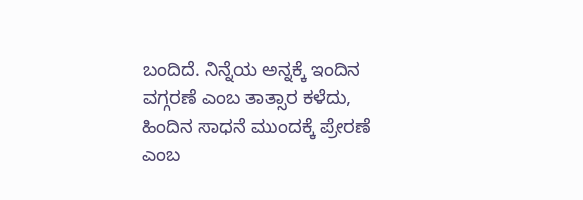ಬಂದಿದೆ. ನಿನ್ನೆಯ ಅನ್ನಕ್ಕೆ ಇಂದಿನ ವಗ್ಗರಣೆ ಎಂಬ ತಾತ್ಸಾರ ಕಳೆದು, ಹಿಂದಿನ ಸಾಧನೆ ಮುಂದಕ್ಕೆ ಪ್ರೇರಣೆ ಎಂಬ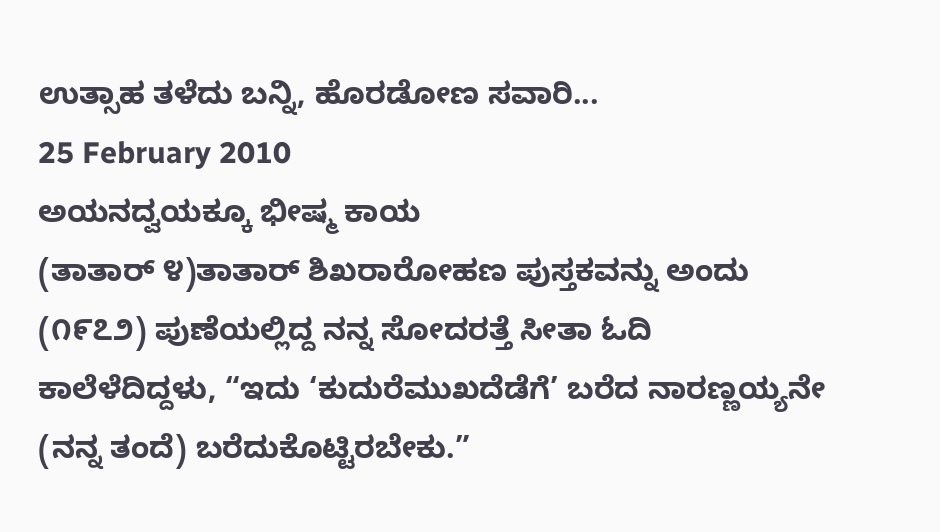ಉತ್ಸಾಹ ತಳೆದು ಬನ್ನಿ, ಹೊರಡೋಣ ಸವಾರಿ...
25 February 2010
ಅಯನದ್ವಯಕ್ಕೂ ಭೀಷ್ಮ ಕಾಯ
(ತಾತಾರ್ ೪)ತಾತಾರ್ ಶಿಖರಾರೋಹಣ ಪುಸ್ತಕವನ್ನು ಅಂದು (೧೯೭೨) ಪುಣೆಯಲ್ಲಿದ್ದ ನನ್ನ ಸೋದರತ್ತೆ ಸೀತಾ ಓದಿ ಕಾಲೆಳೆದಿದ್ದಳು, “ಇದು ‘ಕುದುರೆಮುಖದೆಡೆಗೆ’ ಬರೆದ ನಾರಣ್ಣಯ್ಯನೇ (ನನ್ನ ತಂದೆ) ಬರೆದುಕೊಟ್ಟಿರಬೇಕು.”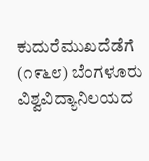ಕುದುರೆಮುಖದೆಡೆಗೆ (೧೯೬೮) ಬೆಂಗಳೂರು ವಿಶ್ವವಿದ್ಯಾನಿಲಯದ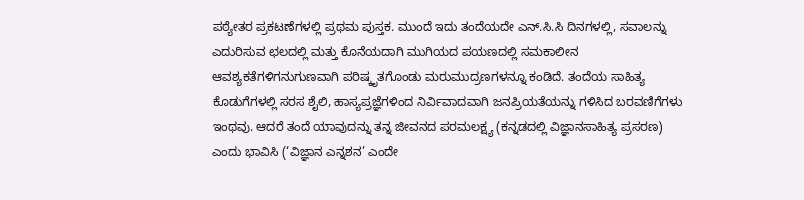ಪಠ್ಯೇತರ ಪ್ರಕಟಣೆಗಳಲ್ಲಿ ಪ್ರಥಮ ಪುಸ್ತಕ. ಮುಂದೆ ಇದು ತಂದೆಯದೇ ಎನ್.ಸಿ.ಸಿ ದಿನಗಳಲ್ಲಿ, ಸವಾಲನ್ನು ಎದುರಿಸುವ ಛಲದಲ್ಲಿ ಮತ್ತು ಕೊನೆಯದಾಗಿ ಮುಗಿಯದ ಪಯಣದಲ್ಲಿ ಸಮಕಾಲೀನ ಆವಶ್ಯಕತೆಗಳಿಗನುಗುಣವಾಗಿ ಪರಿಷ್ಕೃತಗೊಂಡು ಮರುಮುದ್ರಣಗಳನ್ನೂ ಕಂಡಿದೆ. ತಂದೆಯ ಸಾಹಿತ್ಯ ಕೊಡುಗೆಗಳಲ್ಲಿ ಸರಸ ಶೈಲಿ, ಹಾಸ್ಯಪ್ರಜ್ಞೆಗಳಿಂದ ನಿರ್ವಿವಾದವಾಗಿ ಜನಪ್ರಿಯತೆಯನ್ನು ಗಳಿಸಿದ ಬರವಣಿಗೆಗಳು ಇಂಥವು. ಆದರೆ ತಂದೆ ಯಾವುದನ್ನು ತನ್ನ ಜೀವನದ ಪರಮಲಕ್ಷ್ಯ (ಕನ್ನಡದಲ್ಲಿ ವಿಜ್ಞಾನಸಾಹಿತ್ಯ ಪ್ರಸರಣ) ಎಂದು ಭಾವಿಸಿ (‘ವಿಜ್ಞಾನ ಎನ್ನಶನ’ ಎಂದೇ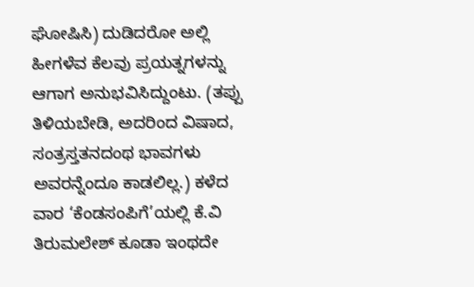ಘೋಷಿಸಿ) ದುಡಿದರೋ ಅಲ್ಲಿ ಹೀಗಳೆವ ಕೆಲವು ಪ್ರಯತ್ನಗಳನ್ನು ಆಗಾಗ ಅನುಭವಿಸಿದ್ದುಂಟು. (ತಪ್ಪು ತಿಳಿಯಬೇಡಿ, ಅದರಿಂದ ವಿಷಾದ, ಸಂತ್ರಸ್ತತನದಂಥ ಭಾವಗಳು ಅವರನ್ನೆಂದೂ ಕಾಡಲಿಲ್ಲ.) ಕಳೆದ ವಾರ ‘ಕೆಂಡಸಂಪಿಗೆ’ಯಲ್ಲಿ ಕೆ.ವಿ ತಿರುಮಲೇಶ್ ಕೂಡಾ ಇಂಥದೇ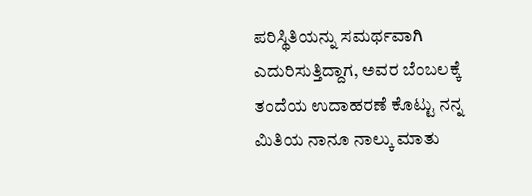ಪರಿಸ್ಥಿತಿಯನ್ನು ಸಮರ್ಥವಾಗಿ ಎದುರಿಸುತ್ತಿದ್ದಾಗ, ಅವರ ಬೆಂಬಲಕ್ಕೆ ತಂದೆಯ ಉದಾಹರಣೆ ಕೊಟ್ಟು ನನ್ನ ಮಿತಿಯ ನಾನೂ ನಾಲ್ಕು ಮಾತು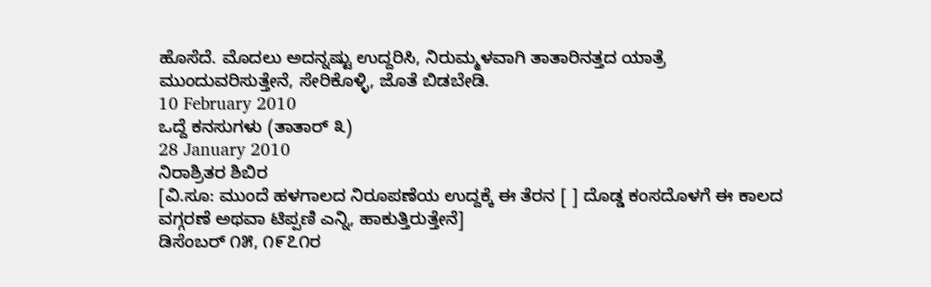ಹೊಸೆದೆ. ಮೊದಲು ಅದನ್ನಷ್ಟು ಉದ್ದರಿಸಿ, ನಿರುಮ್ಮಳವಾಗಿ ತಾತಾರಿನತ್ತದ ಯಾತ್ರೆ ಮುಂದುವರಿಸುತ್ತೇನೆ, ಸೇರಿಕೊಳ್ಳಿ, ಜೊತೆ ಬಿಡಬೇಡಿ.
10 February 2010
ಒದ್ದೆ ಕನಸುಗಳು (ತಾತಾರ್ ೩)
28 January 2010
ನಿರಾಶ್ರಿತರ ಶಿಬಿರ
[ವಿ.ಸೂ: ಮುಂದೆ ಹಳಗಾಲದ ನಿರೂಪಣೆಯ ಉದ್ದಕ್ಕೆ ಈ ತೆರನ [ ] ದೊಡ್ಡ ಕಂಸದೊಳಗೆ ಈ ಕಾಲದ ವಗ್ಗರಣೆ ಅಥವಾ ಟಿಪ್ಪಣಿ ಎನ್ನಿ, ಹಾಕುತ್ತಿರುತ್ತೇನೆ]
ಡಿಸೆಂಬರ್ ೧೫, ೧೯೭೧ರ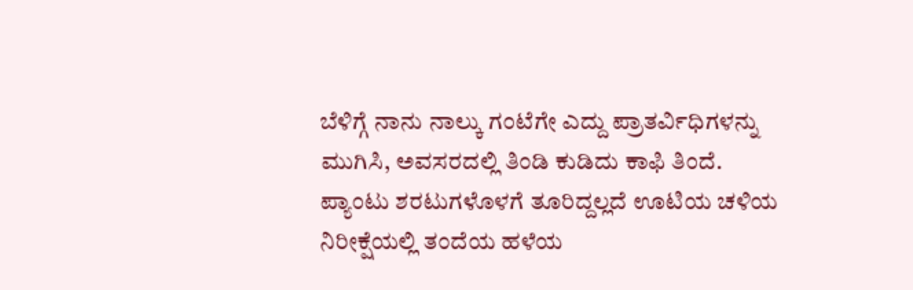ಬೆಳಿಗ್ಗೆ ನಾನು ನಾಲ್ಕು ಗಂಟೆಗೇ ಎದ್ದು ಪ್ರಾತರ್ವಿಧಿಗಳನ್ನು ಮುಗಿಸಿ, ಅವಸರದಲ್ಲಿ ತಿಂಡಿ ಕುಡಿದು ಕಾಫಿ ತಿಂದೆ. ಪ್ಯಾಂಟು ಶರಟುಗಳೊಳಗೆ ತೂರಿದ್ದಲ್ಲದೆ ಊಟಿಯ ಚಳಿಯ ನಿರೀಕ್ಷೆಯಲ್ಲಿ ತಂದೆಯ ಹಳೆಯ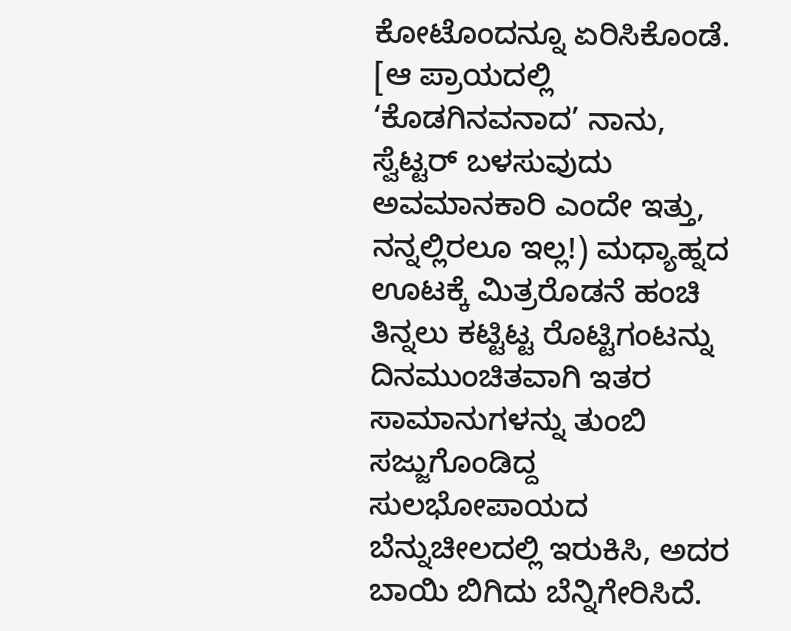ಕೋಟೊಂದನ್ನೂ ಏರಿಸಿಕೊಂಡೆ. [ಆ ಪ್ರಾಯದಲ್ಲಿ ‘ಕೊಡಗಿನವನಾದ’ ನಾನು, ಸ್ವೆಟ್ಟರ್ ಬಳಸುವುದು ಅವಮಾನಕಾರಿ ಎಂದೇ ಇತ್ತು, ನನ್ನಲ್ಲಿರಲೂ ಇಲ್ಲ!) ಮಧ್ಯಾಹ್ನದ ಊಟಕ್ಕೆ ಮಿತ್ರರೊಡನೆ ಹಂಚಿ ತಿನ್ನಲು ಕಟ್ಟಿಟ್ಟ ರೊಟ್ಟಿಗಂಟನ್ನು ದಿನಮುಂಚಿತವಾಗಿ ಇತರ ಸಾಮಾನುಗಳನ್ನು ತುಂಬಿ ಸಜ್ಜುಗೊಂಡಿದ್ದ ಸುಲಭೋಪಾಯದ ಬೆನ್ನುಚೀಲದಲ್ಲಿ ಇರುಕಿಸಿ, ಅದರ ಬಾಯಿ ಬಿಗಿದು ಬೆನ್ನಿಗೇರಿಸಿದೆ.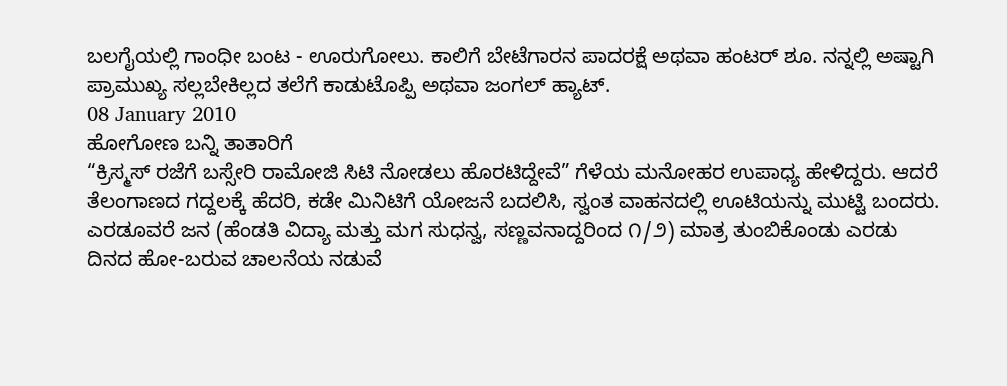ಬಲಗೈಯಲ್ಲಿ ಗಾಂಧೀ ಬಂಟ - ಊರುಗೋಲು. ಕಾಲಿಗೆ ಬೇಟೆಗಾರನ ಪಾದರಕ್ಷೆ ಅಥವಾ ಹಂಟರ್ ಶೂ. ನನ್ನಲ್ಲಿ ಅಷ್ಟಾಗಿ ಪ್ರಾಮುಖ್ಯ ಸಲ್ಲಬೇಕಿಲ್ಲದ ತಲೆಗೆ ಕಾಡುಟೊಪ್ಪಿ ಅಥವಾ ಜಂಗಲ್ ಹ್ಯಾಟ್.
08 January 2010
ಹೋಗೋಣ ಬನ್ನಿ ತಾತಾರಿಗೆ
“ಕ್ರಿಸ್ಮಸ್ ರಜೆಗೆ ಬಸ್ಸೇರಿ ರಾಮೋಜಿ ಸಿಟಿ ನೋಡಲು ಹೊರಟಿದ್ದೇವೆ” ಗೆಳೆಯ ಮನೋಹರ ಉಪಾಧ್ಯ ಹೇಳಿದ್ದರು. ಆದರೆ ತೆಲಂಗಾಣದ ಗದ್ದಲಕ್ಕೆ ಹೆದರಿ, ಕಡೇ ಮಿನಿಟಿಗೆ ಯೋಜನೆ ಬದಲಿಸಿ, ಸ್ವಂತ ವಾಹನದಲ್ಲಿ ಊಟಿಯನ್ನು ಮುಟ್ಟಿ ಬಂದರು. ಎರಡೂವರೆ ಜನ (ಹೆಂಡತಿ ವಿದ್ಯಾ ಮತ್ತು ಮಗ ಸುಧನ್ವ, ಸಣ್ಣವನಾದ್ದರಿಂದ ೧/೨) ಮಾತ್ರ ತುಂಬಿಕೊಂಡು ಎರಡು ದಿನದ ಹೋ-ಬರುವ ಚಾಲನೆಯ ನಡುವೆ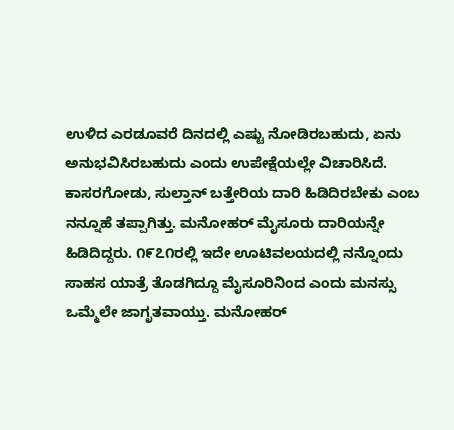ಉಳಿದ ಎರಡೂವರೆ ದಿನದಲ್ಲಿ ಎಷ್ಟು ನೋಡಿರಬಹುದು, ಏನು ಅನುಭವಿಸಿರಬಹುದು ಎಂದು ಉಪೇಕ್ಷೆಯಲ್ಲೇ ವಿಚಾರಿಸಿದೆ. ಕಾಸರಗೋಡು, ಸುಲ್ತಾನ್ ಬತ್ತೇರಿಯ ದಾರಿ ಹಿಡಿದಿರಬೇಕು ಎಂಬ ನನ್ನೂಹೆ ತಪ್ಪಾಗಿತ್ತು. ಮನೋಹರ್ ಮೈಸೂರು ದಾರಿಯನ್ನೇ ಹಿಡಿದಿದ್ದರು. ೧೯೭೧ರಲ್ಲಿ ಇದೇ ಊಟಿವಲಯದಲ್ಲಿ ನನ್ನೊಂದು ಸಾಹಸ ಯಾತ್ರೆ ತೊಡಗಿದ್ದೂ ಮೈಸೂರಿನಿಂದ ಎಂದು ಮನಸ್ಸು ಒಮ್ಮೆಲೇ ಜಾಗೃತವಾಯ್ತು. ಮನೋಹರ್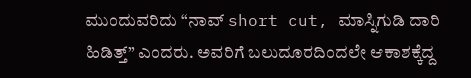ಮುಂದುವರಿದು “ನಾವ್ short cut, ಮಾಸ್ನಿಗುಡಿ ದಾರಿ ಹಿಡಿತ್ತ್” ಎಂದರು. ಅವರಿಗೆ ಬಲುದೂರದಿಂದಲೇ ಆಕಾಶಕ್ಕೆದ್ದ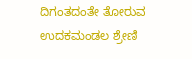ದಿಗಂತದಂತೇ ತೋರುವ ಉದಕಮಂಡಲ ಶ್ರೇಣಿ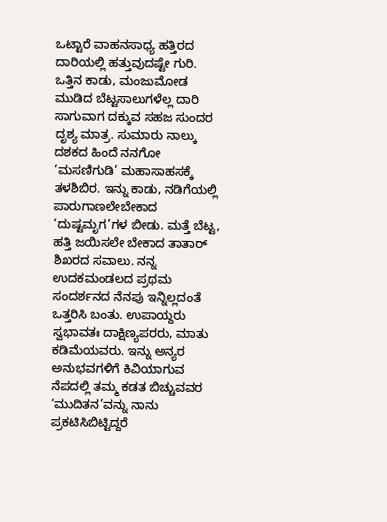ಒಟ್ಟಾರೆ ವಾಹನಸಾಧ್ಯ ಹತ್ತಿರದ ದಾರಿಯಲ್ಲಿ ಹತ್ತುವುದಷ್ಟೇ ಗುರಿ. ಒತ್ತಿನ ಕಾಡು, ಮಂಜುಮೋಡ ಮುಡಿದ ಬೆಟ್ಟಸಾಲುಗಳೆಲ್ಲ ದಾರಿ ಸಾಗುವಾಗ ದಕ್ಕುವ ಸಹಜ ಸುಂದರ ದೃಶ್ಯ ಮಾತ್ರ. ಸುಮಾರು ನಾಲ್ಕು ದಶಕದ ಹಿಂದೆ ನನಗೋ ‘ಮಸಣಿಗುಡಿ’ ಮಹಾಸಾಹಸಕ್ಕೆ ತಳಶಿಬಿರ. ಇನ್ನು ಕಾಡು, ನಡಿಗೆಯಲ್ಲಿ ಪಾರುಗಾಣಲೇಬೇಕಾದ ‘ದುಷ್ಟಮೃಗ’ಗಳ ಬೀಡು. ಮತ್ತೆ ಬೆಟ್ಟ, ಹತ್ತಿ ಜಯಿಸಲೇ ಬೇಕಾದ ತಾತಾರ್ ಶಿಖರದ ಸವಾಲು. ನನ್ನ ಉದಕಮಂಡಲದ ಪ್ರಥಮ ಸಂದರ್ಶನದ ನೆನಪು ಇನ್ನಿಲ್ಲದಂತೆ ಒತ್ತರಿಸಿ ಬಂತು. ಉಪಾಯ್ದರು ಸ್ವಭಾವತಃ ದಾಕ್ಷಿಣ್ಯಪರರು, ಮಾತು ಕಡಿಮೆಯವರು. ಇನ್ನು ಅನ್ಯರ ಅನುಭವಗಳಿಗೆ ಕಿವಿಯಾಗುವ ನೆಪದಲ್ಲಿ ತಮ್ಮ ಕಡತ ಬಿಚ್ಚುವವರ ‘ಮುದಿತನ’ವನ್ನು ನಾನು ಪ್ರಕಟಿಸಿಬಿಟ್ಟಿದ್ದರೆ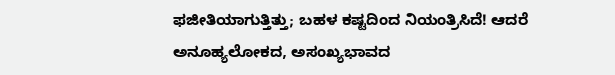ಫಜೀತಿಯಾಗುತ್ತಿತ್ತು; ಬಹಳ ಕಷ್ಟದಿಂದ ನಿಯಂತ್ರಿಸಿದೆ! ಆದರೆ ಅನೂಹ್ಯಲೋಕದ, ಅಸಂಖ್ಯಭಾವದ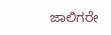ಜಾಲಿಗರೇ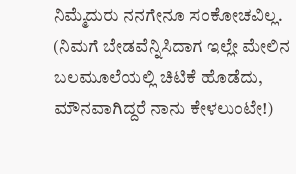ನಿಮ್ಮೆದುರು ನನಗೇನೂ ಸಂಕೋಚವಿಲ್ಲ. (ನಿಮಗೆ ಬೇಡವೆನ್ನಿಸಿದಾಗ ಇಲ್ಲೇ ಮೇಲಿನ ಬಲಮೂಲೆಯಲ್ಲಿ ಚಿಟಿಕೆ ಹೊಡೆದು, ಮೌನವಾಗಿದ್ದರೆ ನಾನು ಕೇಳಲುಂಟೇ!)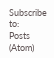Subscribe to:
Posts (Atom)